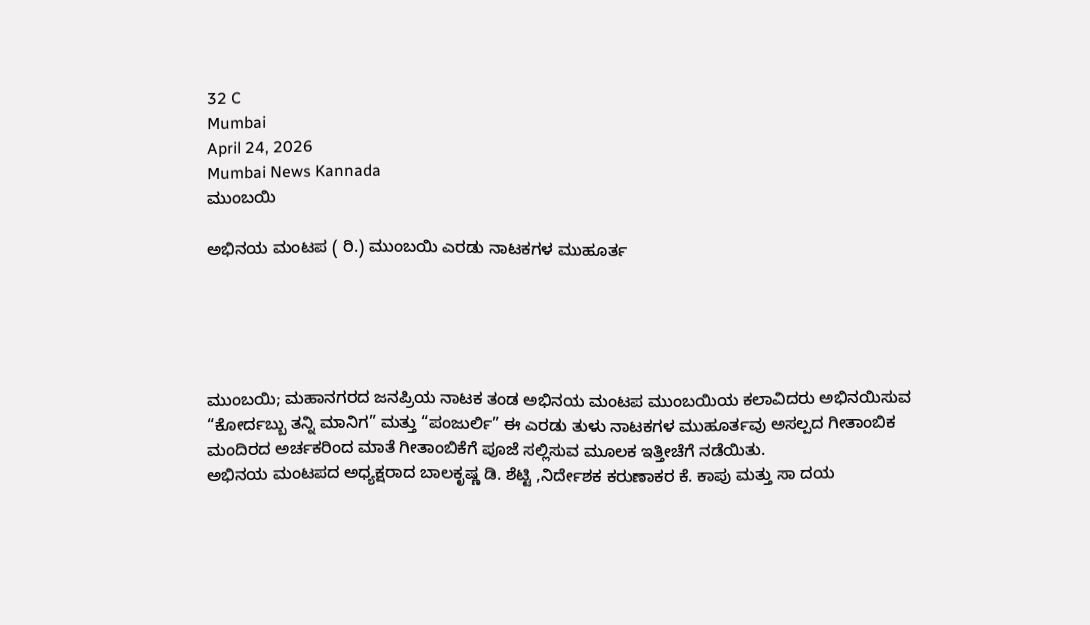32 C
Mumbai
April 24, 2026
Mumbai News Kannada
ಮುಂಬಯಿ

ಅಭಿನಯ ಮಂಟಪ ( ರಿ.) ಮುಂಬಯಿ ಎರಡು ನಾಟಕಗಳ ಮುಹೂರ್ತ





ಮುಂಬಯಿ; ಮಹಾನಗರದ ಜನಪ್ರಿಯ ನಾಟಕ ತಂಡ ಅಭಿನಯ ಮಂಟಪ ಮುಂಬಯಿಯ ಕಲಾವಿದರು ಅಭಿನಯಿಸುವ “ಕೋರ್ದಬ್ಬು ತನ್ನಿ ಮಾನಿಗ” ಮತ್ತು “ಪಂಜುರ್ಲಿ” ಈ ಎರಡು ತುಳು ನಾಟಕಗಳ ಮುಹೂರ್ತವು ಅಸಲ್ಪದ ಗೀತಾಂಬಿಕ ಮಂದಿರದ ಅರ್ಚಕರಿಂದ ಮಾತೆ ಗೀತಾಂಬಿಕೆಗೆ ಪೂಜೆ ಸಲ್ಲಿಸುವ ಮೂಲಕ ಇತ್ತೀಚೆಗೆ ನಡೆಯಿತು.
ಅಭಿನಯ ಮಂಟಪದ ಅಧ್ಯಕ್ಷರಾದ ಬಾಲಕೃಷ್ಣ ಡಿ. ಶೆಟ್ಟಿ ,ನಿರ್ದೇಶಕ ಕರುಣಾಕರ ಕೆ. ಕಾಪು ಮತ್ತು ಸಾ ದಯ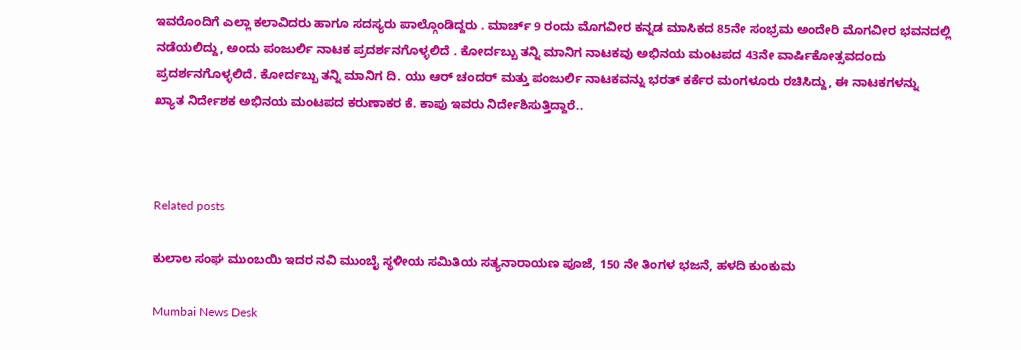ಇವರೊಂದಿಗೆ ಎಲ್ಲಾ ಕಲಾವಿದರು ಹಾಗೂ ಸದಸ್ಯರು ಪಾಲ್ಗೊಂಡಿದ್ದರು . ಮಾರ್ಚ್ 9 ರಂದು ಮೊಗವೀರ ಕನ್ನಡ ಮಾಸಿಕದ 85ನೇ ಸಂಭ್ರಮ ಅಂದೇರಿ ಮೊಗವೀರ ಭವನದಲ್ಲಿ ನಡೆಯಲಿದ್ದು, ಅಂದು ಪಂಜುರ್ಲಿ ನಾಟಕ ಪ್ರದರ್ಶನಗೊಳ್ಳಲಿದೆ . ಕೋರ್ದಬ್ಬು ತನ್ನಿ ಮಾನಿಗ ನಾಟಕವು ಅಭಿನಯ ಮಂಟಪದ 43ನೇ ವಾರ್ಷಿಕೋತ್ಸವದಂದು ಪ್ರದರ್ಶನಗೊಳ್ಳಲಿದೆ. ಕೋರ್ದಬ್ಬು ತನ್ನಿ ಮಾನಿಗ ದಿ. ಯು ಆರ್ ಚಂದರ್ ಮತ್ತು ಪಂಜುರ್ಲಿ ನಾಟಕವನ್ನು ಭರತ್ ಕರ್ಕೆರ ಮಂಗಳೂರು ರಚಿಸಿದ್ದು, ಈ ನಾಟಕಗಳನ್ನು ಖ್ಯಾತ ನಿರ್ದೇಶಕ ಅಭಿನಯ ಮಂಟಪದ ಕರುಣಾಕರ ಕೆ. ಕಾಪು ಇವರು ನಿರ್ದೇಶಿಸುತ್ತಿದ್ದಾರೆ..



Related posts

ಕುಲಾಲ ಸಂಘ ಮುಂಬಯಿ ಇದರ ನವಿ ಮುಂಬೈ ಸ್ಥಳೀಯ ಸಮಿತಿಯ ಸತ್ಯನಾರಾಯಣ ಪೂಜೆ, 150 ನೇ ತಿಂಗಳ ಭಜನೆ, ಹಳದಿ ಕುಂಕುಮ

Mumbai News Desk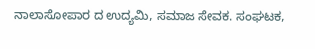ನಾಲಾಸೋಪಾರ ದ ಉದ್ಯಮಿ, ಸಮಾಜ ಸೇವಕ. ಸಂಘಟಕ,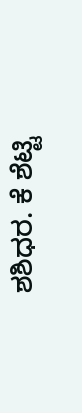ಶಶಿಧರ. ಕೆ ಶೆಟ್ಟಿ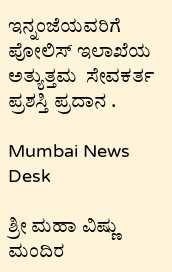ಇನ್ನಂಜೆಯವರಿಗೆ ಪೋಲಿಸ್ ಇಲಾಖೆಯ ಅತ್ಯುತ್ತಮ  ಸೇವಕರ್ತ ಪ್ರಶಸ್ತಿ ಪ್ರದಾನ .

Mumbai News Desk

ಶ್ರೀ ಮಹಾ ವಿಷ್ಣು ಮಂದಿರ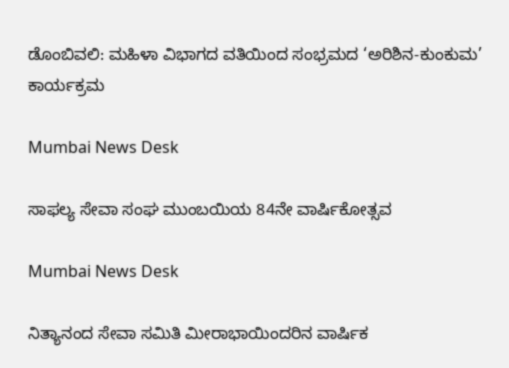ಡೊಂಬಿವಲಿ: ಮಹಿಳಾ ವಿಭಾಗದ ವತಿಯಿಂದ ಸಂಭ್ರಮದ ‘ಅರಿಶಿನ-ಕುಂಕುಮ’ ಕಾರ್ಯಕ್ರಮ

Mumbai News Desk

ಸಾಫಲ್ಯ ಸೇವಾ ಸಂಘ ಮುಂಬಯಿಯ 84ನೇ ವಾರ್ಷಿಕೋತ್ಸವ

Mumbai News Desk

ನಿತ್ಯಾನಂದ ಸೇವಾ ಸಮಿತಿ ಮೀರಾಭಾಯಿಂದರಿನ ವಾರ್ಷಿಕ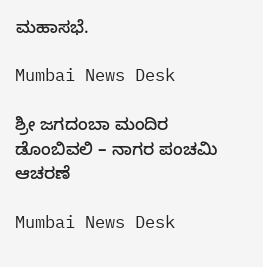ಮಹಾಸಭೆ.

Mumbai News Desk

ಶ್ರೀ ಜಗದಂಬಾ ಮಂದಿರ ಡೊಂಬಿವಲಿ – ನಾಗರ ಪಂಚಮಿ ಆಚರಣೆ

Mumbai News Desk